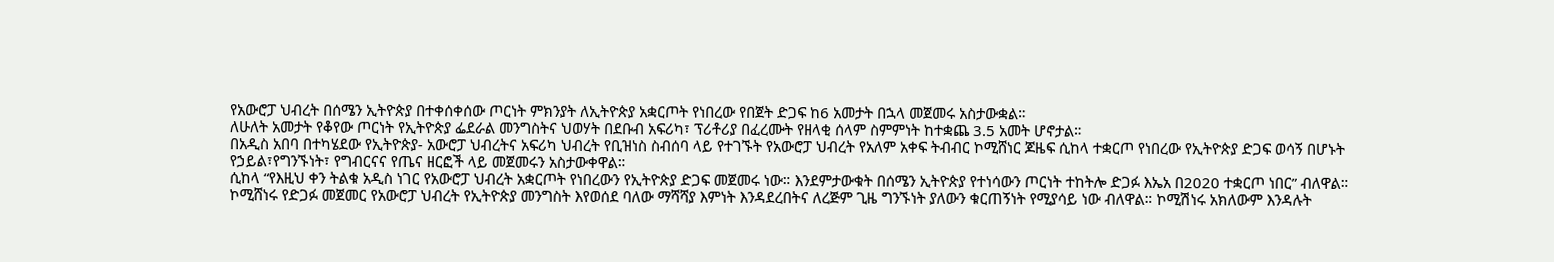የአውሮፓ ህብረት በሰሜን ኢትዮጵያ በተቀሰቀሰው ጦርነት ምክንያት ለኢትዮጵያ አቋርጦት የነበረው የበጀት ድጋፍ ከ6 አመታት በኋላ መጀመሩ አስታውቋል።
ለሁለት አመታት የቆየው ጦርነት የኢትዮጵያ ፌደራል መንግስትና ህወሃት በደቡብ አፍሪካ፣ ፕሪቶሪያ በፈረሙት የዘላቂ ሰላም ስምምነት ከተቋጨ 3.5 አመት ሆኖታል።
በአዲስ አበባ በተካሄደው የኢትዮጵያ- አውሮፓ ህብረትና አፍሪካ ህብረት የቢዝነስ ስብሰባ ላይ የተገኙት የአውሮፓ ህብረት የአለም አቀፍ ትብብር ኮሚሸነር ጆዜፍ ሲከላ ተቋርጦ የነበረው የኢትዮጵያ ድጋፍ ወሳኝ በሆኑት የኃይል፣የግንኙነት፣ የግብርናና የጤና ዘርፎች ላይ መጀመሩን አስታውቀዋል።
ሲከላ “የእዚህ ቀን ትልቁ አዲስ ነገር የአውሮፓ ህብረት አቋርጦት የነበረውን የኢትዮጵያ ድጋፍ መጀመሩ ነው። እንደምታውቁት በሰሜን ኢትዮጵያ የተነሳውን ጦርነት ተከትሎ ድጋፉ እኤአ በ2020 ተቋርጦ ነበር” ብለዋል።
ኮሚሸነሩ የድጋፉ መጀመር የአውሮፓ ህብረት የኢትዮጵያ መንግስት እየወሰደ ባለው ማሻሻያ እምነት እንዳደረበትና ለረጅም ጊዜ ግንኙነት ያለውን ቁርጠኝነት የሚያሳይ ነው ብለዋል። ኮሚሽነሩ አክለውም እንዳሉት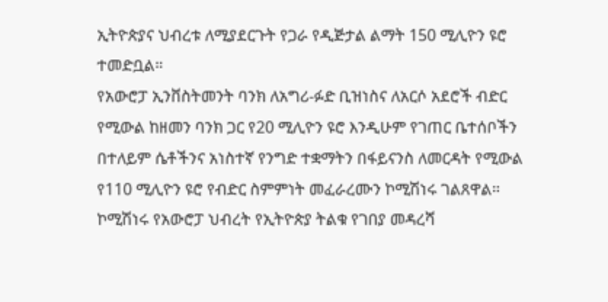ኢትዮጵያና ህብረቱ ለሚያደርጉት የጋራ የዲጅታል ልማት 150 ሚሊዮን ዩሮ ተመድቧል።
የአውሮፓ ኢንቨስትመንት ባንክ ለአግሪ-ፉድ ቢዝነስና ለአርሶ አደሮች ብድር የሚውል ከዘመን ባንክ ጋር የ20 ሚሊዮን ዩሮ እንዲሁም የገጠር ቤተሰቦችን በተለይም ሴቶችንና አነስተኛ የንግድ ተቋማትን በፋይናንስ ለመርዳት የሚውል የ110 ሚሊዮን ዩሮ የብድር ስምምነት መፈራረሙን ኮሚሽነሩ ገልጸዋል።
ኮሚሽነሩ የአውሮፓ ህብረት የኢትዮጵያ ትልቁ የገበያ መዳረሻ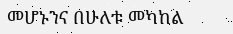መሆኑንና በሁለቱ መካከል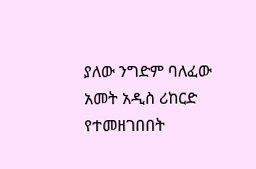ያለው ንግድም ባለፈው አመት አዲስ ሪከርድ የተመዘገበበት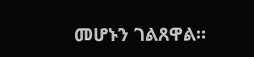መሆኑን ገልጸዋል።